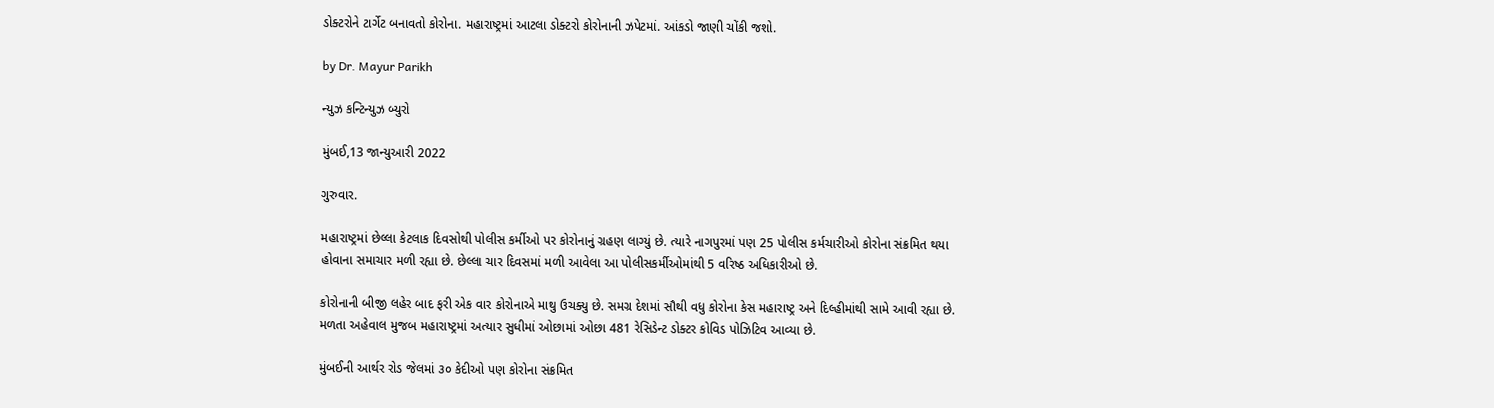ડોક્ટરોને ટાર્ગેટ બનાવતો કોરોના. મહારાષ્ટ્રમાં આટલા ડોક્ટરો કોરોનાની ઝપેટમાં. આંકડો જાણી ચોંકી જશો.

by Dr. Mayur Parikh

ન્યુઝ કન્ટિન્યુઝ બ્યુરો

મુંબઈ,13 જાન્યુઆરી 2022

ગુરુવાર.

મહારાષ્ટ્રમાં છેલ્લા કેટલાક દિવસોથી પોલીસ કર્મીઓ પર કોરોનાનું ગ્રહણ લાગ્યું છે. ત્યારે નાગપુરમાં પણ 25 પોલીસ કર્મચારીઓ કોરોના સંક્રમિત થયા હોવાના સમાચાર મળી રહ્યા છે. છેલ્લા ચાર દિવસમાં મળી આવેલા આ પોલીસકર્મીઓમાંથી 5 વરિષ્ઠ અધિકારીઓ છે.

કોરોનાની બીજી લહેર બાદ ફરી એક વાર કોરોનાએ માથુ ઉચક્યુ છે. સમગ્ર દેશમાં સૌથી વધુ કોરોના કેસ મહારાષ્ટ્ર અને દિલ્હીમાંથી સામે આવી રહ્યા છે. મળતા અહેવાલ મુજબ મહારાષ્ટ્રમાં અત્યાર સુધીમાં ઓછામાં ઓછા 481 રેસિડેન્ટ ડોક્ટર કોવિડ પોઝિટિવ આવ્યા છે.

મુંબઈની આર્થર રોડ જેલમાં ૩૦ કેદીઓ પણ કોરોના સંક્રમિત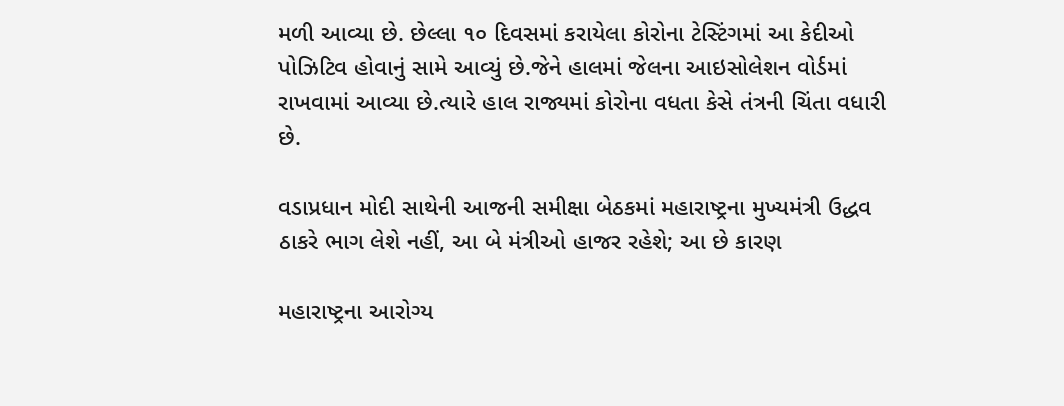મળી આવ્યા છે. છેલ્લા ૧૦ દિવસમાં કરાયેલા કોરોના ટેસ્ટિંગમાં આ કેદીઓ પોઝિટિવ હોવાનું સામે આવ્યું છે.જેને હાલમાં જેલના આઇસોલેશન વોર્ડમાં રાખવામાં આવ્યા છે.ત્યારે હાલ રાજ્યમાં કોરોના વધતા કેસે તંત્રની ચિંતા વધારી છે.

વડાપ્રધાન મોદી સાથેની આજની સમીક્ષા બેઠકમાં મહારાષ્ટ્રના મુખ્યમંત્રી ઉદ્ધવ ઠાકરે ભાગ લેશે નહીં, આ બે મંત્રીઓ હાજર રહેશે; આ છે કારણ

મહારાષ્ટ્રના આરોગ્ય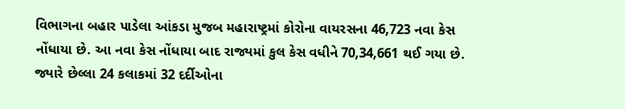વિભાગના બહાર પાડેલા આંકડા મુજબ મહારાષ્ટ્રમાં કોરોના વાયરસના 46,723 નવા કેસ નોંધાયા છે. આ નવા કેસ નોંધાયા બાદ રાજ્યમાં કુલ કેસ વધીને 70,34,661 થઈ ગયા છે. જ્યારે છેલ્લા 24 કલાકમાં 32 દર્દીઓના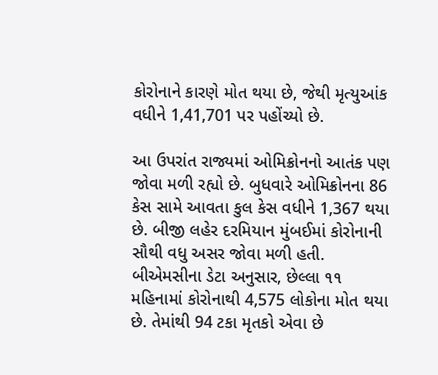કોરોનાને કારણે મોત થયા છે, જેથી મૃત્યુઆંક વધીને 1,41,701 પર પહોંચ્યો છે.

આ ઉપરાંત રાજ્યમાં ઓમિક્રોનનો આતંક પણ જોવા મળી રહ્યો છે. બુધવારે ઓમિક્રોનના 86 કેસ સામે આવતા કુલ કેસ વધીને 1,367 થયા છે. બીજી લહેર દરમિયાન મુંબઈમાં કોરોનાની સૌથી વધુ અસર જોવા મળી હતી. બીએમસીના ડેટા અનુસાર, છેલ્લા ૧૧ મહિનામાં કોરોનાથી 4,575 લોકોના મોત થયા છે. તેમાંથી 94 ટકા મૃતકો એવા છે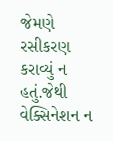જેમણે રસીકરણ કરાવ્યું ન હતું.જેથી વેક્સિનેશન ન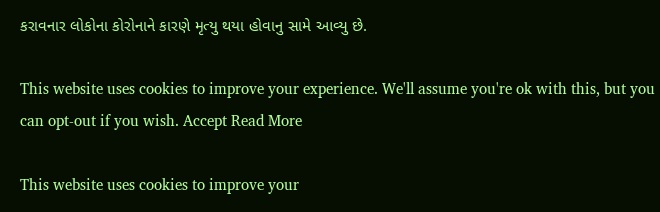કરાવનાર લોકોના કોરોનાને કારણે મૃત્યુ થયા હોવાનુ સામે આવ્યુ છે.

This website uses cookies to improve your experience. We'll assume you're ok with this, but you can opt-out if you wish. Accept Read More

This website uses cookies to improve your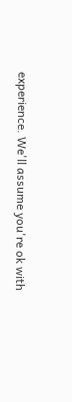experience. We'll assume you're ok with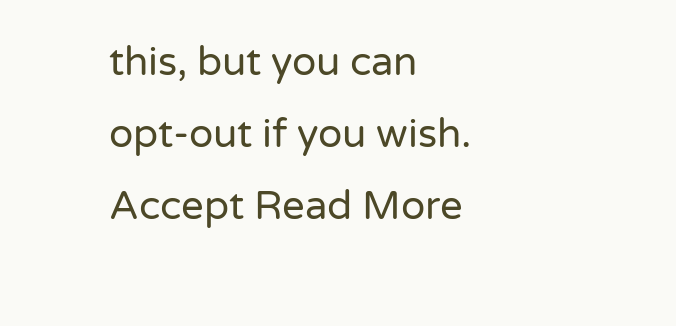this, but you can opt-out if you wish. Accept Read More